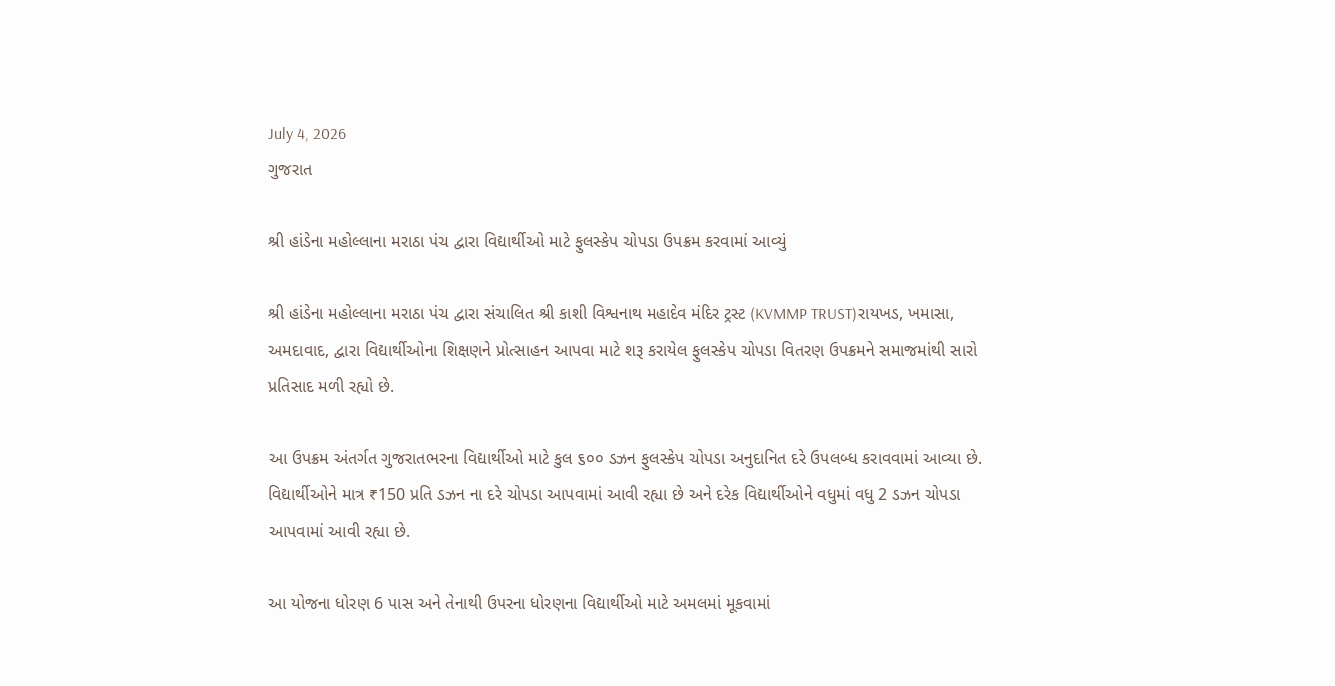July 4, 2026
ગુજરાત

શ્રી હાંડેના મહોલ્લાના મરાઠા પંચ દ્વારા વિદ્યાર્થીઓ માટે ફુલસ્કેપ ચોપડા ઉપક્રમ કરવામાં આવ્યું

શ્રી હાંડેના મહોલ્લાના મરાઠા પંચ દ્વારા સંચાલિત શ્રી કાશી વિશ્વનાથ મહાદેવ મંદિર ટ્રસ્ટ (KVMMP TRUST)રાયખડ, ખમાસા, અમદાવાદ, દ્વારા વિદ્યાર્થીઓના શિક્ષણને પ્રોત્સાહન આપવા માટે શરૂ કરાયેલ ફુલસ્કેપ ચોપડા વિતરણ ઉપક્રમને સમાજમાંથી સારો પ્રતિસાદ મળી રહ્યો છે.

આ ઉપક્રમ અંતર્ગત ગુજરાતભરના વિદ્યાર્થીઓ માટે કુલ ૬૦૦ ડઝન ફુલસ્કેપ ચોપડા અનુદાનિત દરે ઉપલબ્ધ કરાવવામાં આવ્યા છે. વિદ્યાર્થીઓને માત્ર ₹150 પ્રતિ ડઝન ના દરે ચોપડા આપવામાં આવી રહ્યા છે અને દરેક વિદ્યાર્થીઓને વધુમાં વધુ 2 ડઝન ચોપડા આપવામાં આવી રહ્યા છે.

આ યોજના ધોરણ 6 પાસ અને તેનાથી ઉપરના ધોરણના વિદ્યાર્થીઓ માટે અમલમાં મૂકવામાં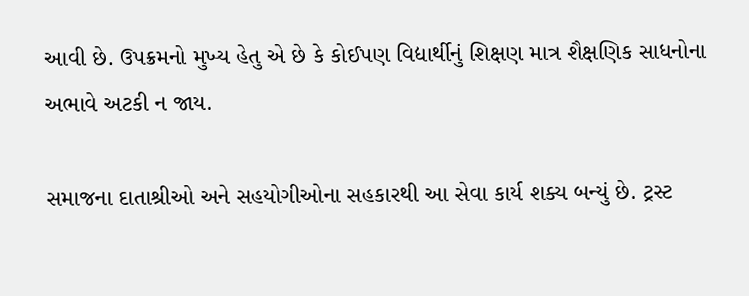આવી છે. ઉપક્રમનો મુખ્ય હેતુ એ છે કે કોઈપણ વિદ્યાર્થીનું શિક્ષણ માત્ર શૈક્ષણિક સાધનોના અભાવે અટકી ન જાય.

સમાજના દાતાશ્રીઓ અને સહયોગીઓના સહકારથી આ સેવા કાર્ય શક્ય બન્યું છે. ટ્રસ્ટ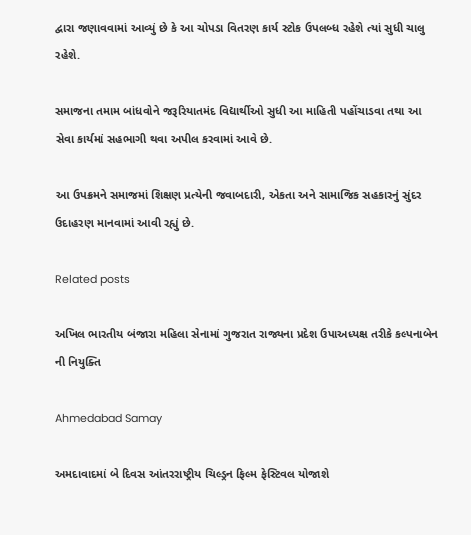દ્વારા જણાવવામાં આવ્યું છે કે આ ચોપડા વિતરણ કાર્ય સ્ટોક ઉપલબ્ધ રહેશે ત્યાં સુધી ચાલુ રહેશે.

સમાજના તમામ બાંધવોને જરૂરિયાતમંદ વિદ્યાર્થીઓ સુધી આ માહિતી પહોંચાડવા તથા આ સેવા કાર્યમાં સહભાગી થવા અપીલ કરવામાં આવે છે.

આ ઉપક્રમને સમાજમાં શિક્ષણ પ્રત્યેની જવાબદારી, એકતા અને સામાજિક સહકારનું સુંદર ઉદાહરણ માનવામાં આવી રહ્યું છે.

Related posts

અખિલ ભારતીય બંજારા મહિલા સેનામાં ગુજરાત રાજ્યના પ્રદેશ ઉપાઅધ્યક્ષ તરીકે કલ્પનાબેન ની નિયુક્તિ

Ahmedabad Samay

અમદાવાદમાં બે દિવસ આંતરરાષ્ટ્રીય ચિલ્ડ્રન ફિલ્મ ફેસ્ટિવલ યોજાશે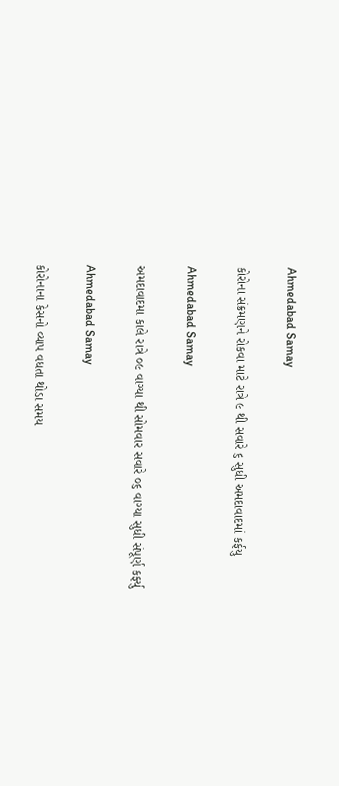Ahmedabad Samay

કોરોના સંક્રમણને રોકવા માટે રાત્રે ૯ થી સવારે ૬ સુધી અમદાવાદમાં કર્ફયુ

Ahmedabad Samay

અમદાવાદમા કાલે રાત્રે ૦૯ વાગ્યા થી સોમવાર સવારે ૦૬ વાગ્યા સુધી સંપૂર્ણ કર્ફ્યુ

Ahmedabad Samay

કોરોનાના કેસનો વ્યાપ વધતા થોડા સમય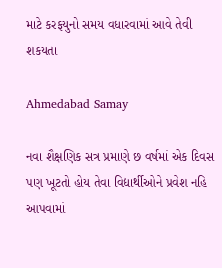માટે કરફયુનો સમય વધારવામાં આવે તેવી શકયતા

Ahmedabad Samay

નવા શૈક્ષણિક સત્ર પ્રમાણે છ વર્ષમાં એક દિવસ પણ ખૂટતો હોય તેવા વિદ્યાર્થીઓને પ્રવેશ નહિ આપવામાં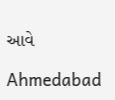આવે

Ahmedabad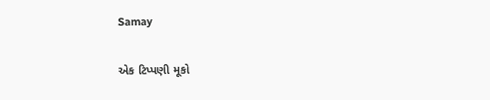Samay

એક ટિપ્પણી મૂકો